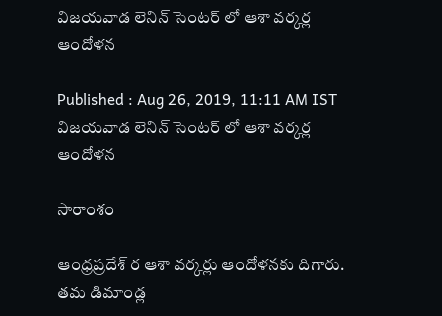విజయవాడ లెనిన్ సెంటర్ లో ఆశా వర్కర్ల ఆందోళన

Published : Aug 26, 2019, 11:11 AM IST
విజయవాడ లెనిన్ సెంటర్ లో ఆశా వర్కర్ల ఆందోళన

సారాంశం

ఆంధ్రప్రదేశ్ ర ఆశా వర్కర్లు ఆందోళనకు దిగారు. తమ డిమాండ్ల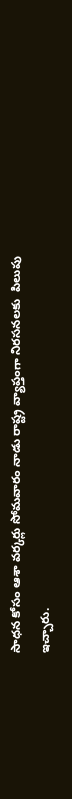సాధన కోసం ఆశా వర్కర్లు సోమవారం నాడు రాష్ట్ర వ్యాప్తంగా నిరసనలకు  పిలుపు ఇచ్చారు.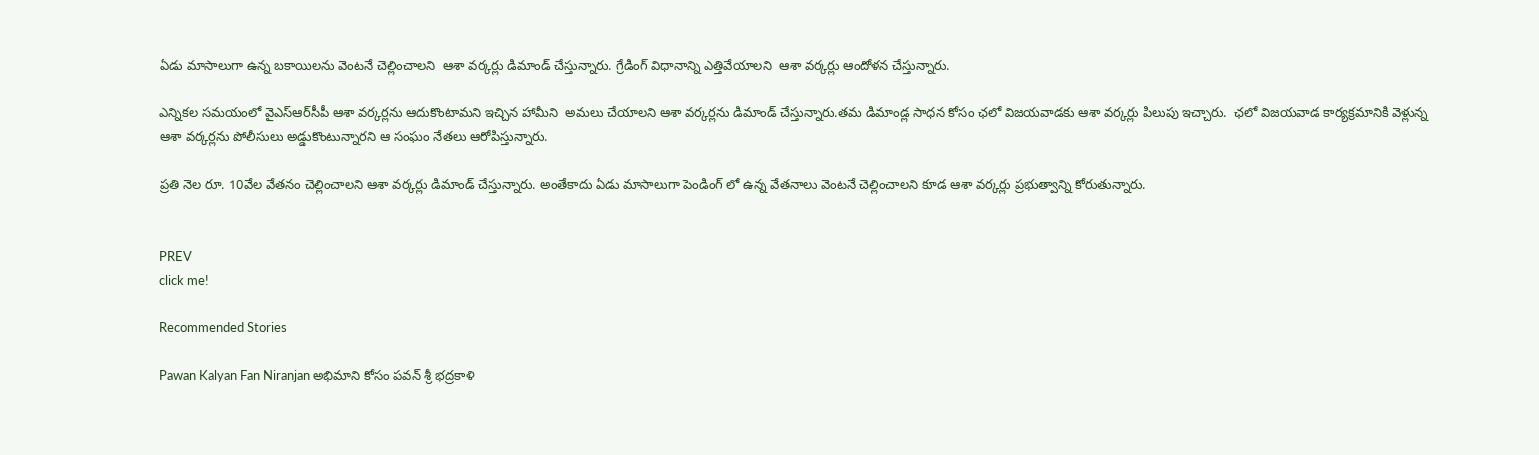ఏడు మాసాలుగా ఉన్న బకాయిలను వెంటనే చెల్లించాలని  ఆశా వర్కర్లు డిమాండ్ చేస్తున్నారు. గ్రేడింగ్ విధానాన్ని ఎత్తివేయాలని  ఆశా వర్కర్లు ఆందోళన చేస్తున్నారు.

ఎన్నికల సమయంలో వైఎస్ఆర్‌సీపీ ఆశా వర్కర్లను ఆదుకొంటామని ఇచ్చిన హామీని  అమలు చేయాలని ఆశా వర్కర్లను డిమాండ్ చేస్తున్నారు.తమ డిమాండ్ల సాధన కోసం ఛలో విజయవాడకు ఆశా వర్కర్లు పిలుపు ఇచ్చారు.  ఛలో విజయవాడ కార్యక్రమానికి వెళ్లున్న ఆశా వర్కర్లను పోలీసులు అడ్డుకొంటున్నారని ఆ సంఘం నేతలు ఆరోపిస్తున్నారు.

ప్రతి నెల రూ. 10వేల వేతనం చెల్లించాలని ఆశా వర్కర్లు డిమాండ్ చేస్తున్నారు. అంతేకాదు ఏడు మాసాలుగా పెండింగ్ లో ఉన్న వేతనాలు వెంటనే చెల్లించాలని కూడ ఆశా వర్కర్లు ప్రభుత్వాన్ని కోరుతున్నారు.


PREV
click me!

Recommended Stories

Pawan Kalyan Fan Niranjan అభిమాని కోసం పవన్ శ్రీ భద్రకాళి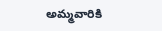అమ్మవారికి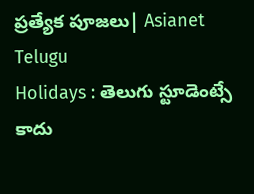ప్రత్యేక పూజలు| Asianet Telugu
Holidays : తెలుగు స్టూడెంట్సే కాదు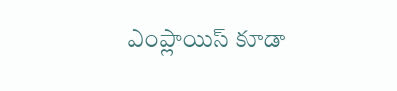ఎంప్లాయిస్ కూడా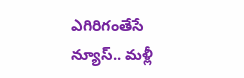ఎగిరిగంతేసే న్యూస్.. మళ్లీ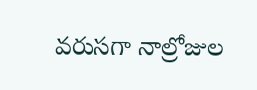వరుసగా నాల్రోజుల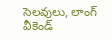సెలవులు, లాంగ్ వీకెండ్